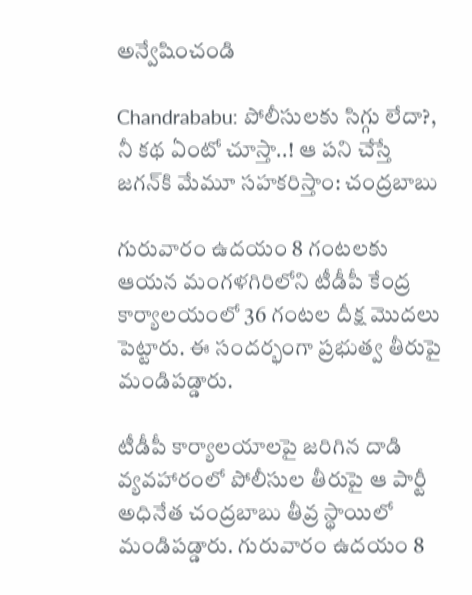అన్వేషించండి

Chandrababu: పోలీసులకు సిగ్గు లేదా?, నీ కథ ఏంటో చూస్తా..! ఆ పని చేస్తే జగన్‌కి మేమూ సహకరిస్తాం: చంద్రబాబు

గురువారం ఉదయం 8 గంటలకు ఆయన మంగళగిరిలోని టీడీపీ కేంద్ర కార్యాలయంలో 36 గంటల దీక్ష మొదలు పెట్టారు. ఈ సందర్భంగా ప్రభుత్వ తీరుపై మండిపడ్డారు.

టీడీపీ కార్యాలయాలపై జరిగిన దాడి వ్యవహారంలో పోలీసుల తీరుపై ఆ పార్టీ అధినేత చంద్రబాబు తీవ్ర స్థాయిలో మండిపడ్డారు. గురువారం ఉదయం 8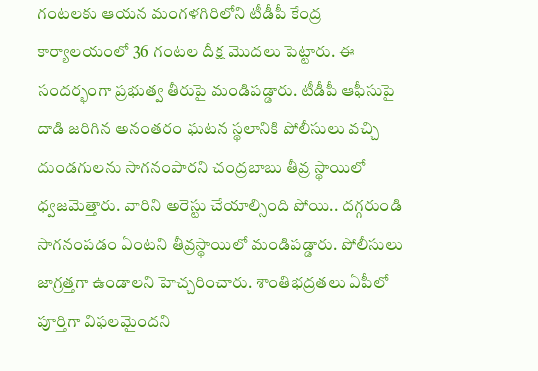గంటలకు ఆయన మంగళగిరిలోని టీడీపీ కేంద్ర కార్యాలయంలో 36 గంటల దీక్ష మొదలు పెట్టారు. ఈ సందర్భంగా ప్రభుత్వ తీరుపై మండిపడ్డారు. టీడీపీ ఆఫీసుపై దాడి జరిగిన అనంతరం ఘటన స్థలానికి పోలీసులు వచ్చి దుండగులను సాగనంపారని చంద్రబాబు తీవ్ర స్థాయిలో ధ్వజమెత్తారు. వారిని అరెస్టు చేయాల్సింది పోయి.. దగ్గరుండి సాగనంపడం ఏంటని తీవ్రస్థాయిలో మండిపడ్డారు. పోలీసులు జాగ్రత్తగా ఉండాలని హెచ్చరించారు. శాంతిభద్రతలు ఏపీలో పూర్తిగా విఫలమైందని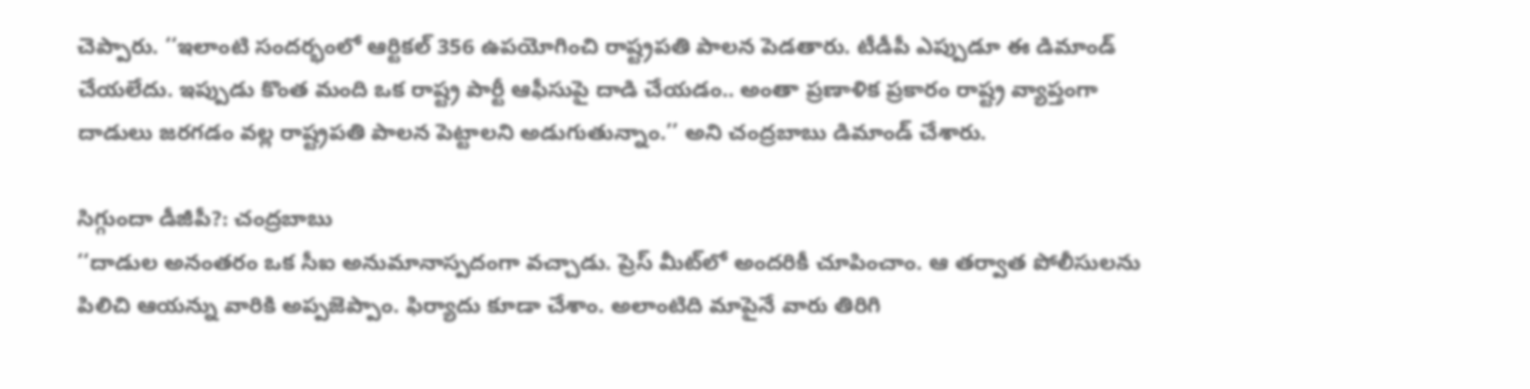చెప్పారు. ‘‘ఇలాంటి సందర్భంలో ఆర్టికల్ 356 ఉపయోగించి రాష్ట్రపతి పాలన పెడతారు. టీడీపీ ఎప్పుడూ ఈ డిమాండ్ చేయలేదు. ఇప్పుడు కొంత మంది ఒక రాష్ట్ర పార్టీ ఆఫీసుపై దాడి చేయడం.. అంతా ప్రణాళిక ప్రకారం రాష్ట్ర వ్యాప్తంగా దాడులు జరగడం వల్ల రాష్ట్రపతి పాలన పెట్టాలని అడుగుతున్నాం.’’ అని చంద్రబాబు డిమాండ్ చేశారు.

సిగ్గుందా డీజీపీ?: చంద్రబాబు
‘‘దాడుల అనంతరం ఒక సీఐ అనుమానాస్పదంగా వచ్చాడు. ప్రెస్ మీట్‌లో అందరికీ చూపించాం. ఆ తర్వాత పోలీసులను పిలిచి ఆయన్ను వారికి అప్పజెప్పాం. ఫిర్యాదు కూడా చేశాం. అలాంటిది మాపైనే వారు తిరిగి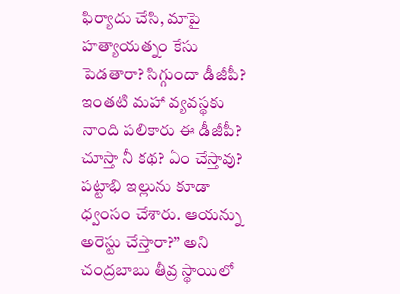ఫిర్యాదు చేసి, మాపై హత్యాయత్నం కేసు పెడతారా? సిగ్గుందా డీజీపీ? ఇంతటి మహా వ్యవస్థకు నాంది పలికారు ఈ డీజీపీ? చూస్తా నీ కథ? ఏం చేస్తావు? పట్టాభి ఇల్లును కూడా ధ్వంసం చేశారు. ఆయన్ను అరెస్టు చేస్తారా?’’ అని చంద్రబాబు తీవ్ర స్థాయిలో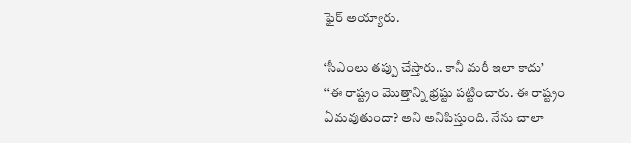ఫైర్ అయ్యారు.

‘సీఎంలు తప్పు చేస్తారు.. కానీ మరీ ఇలా కాదు’
‘‘ఈ రాష్ట్రం మొత్తాన్ని భ్రష్టు పట్టించారు. ఈ రాష్ట్రం ఏమవుతుందా? అని అనిపిస్తుంది. నేను చాలా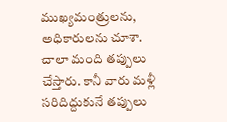ముఖ్యమంత్రులను, అధికారులను చూశా. చాలా మంది తప్పులు చేస్తారు. కానీ వారు మళ్లీ సరిదిద్దుకునే తప్పులు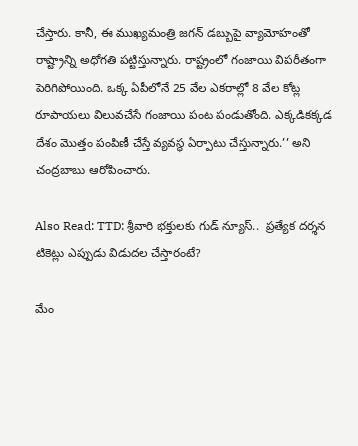చేస్తారు. కానీ, ఈ ముఖ్యమంత్రి జగన్ డబ్బుపై వ్యామోహంతో రాష్ట్రాన్ని అధోగతి పట్టిస్తున్నారు. రాష్ట్రంలో గంజాయి విపరీతంగా పెరిగిపోయింది. ఒక్క ఏపీలోనే 25 వేల ఎకరాల్లో 8 వేల కోట్ల రూపాయలు విలువచేసే గంజాయి పంట పండుతోంది. ఎక్కడికక్కడ దేశం మొత్తం పంపిణీ చేస్తే వ్యవస్థ ఏర్పాటు చేస్తున్నారు.’’ అని చంద్రబాబు ఆరోపించారు.

Also Read: TTD: శ్రీవారి భక్తులకు గుడ్ న్యూస్..  ప్రత్యేక దర్శన టికెట్లు ఎప్పుడు విడుదల చేస్తారంటే?

మేం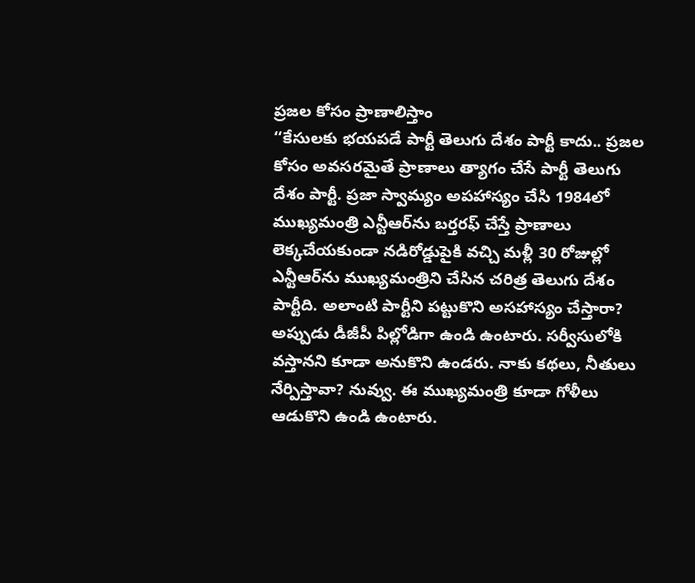ప్రజల కోసం ప్రాణాలిస్తాం
‘‘కేసులకు భయపడే పార్టీ తెలుగు దేశం పార్టీ కాదు.. ప్రజల కోసం అవసరమైతే ప్రాణాలు త్యాగం చేసే పార్టీ తెలుగు దేశం పార్టీ. ప్రజా స్వామ్యం అపహాస్యం చేసి 1984లో ముఖ్యమంత్రి ఎన్టీఆర్‌ను బర్తరఫ్ చేస్తే ప్రాణాలు లెక్కచేయకుండా నడిరోడ్డుపైకి వచ్చి మళ్లీ 30 రోజుల్లో ఎన్టీఆర్‌ను ముఖ్యమంత్రిని చేసిన చరిత్ర తెలుగు దేశం పార్టీది. అలాంటి పార్టీని పట్టుకొని అసహాస్యం చేస్తారా? అప్పుడు డీజీపీ పిల్లోడిగా ఉండి ఉంటారు. సర్వీసులోకి వస్తానని కూడా అనుకొని ఉండరు. నాకు కథలు, నీతులు నేర్పిస్తావా? నువ్వు. ఈ ముఖ్యమంత్రి కూడా గోళీలు ఆడుకొని ఉండి ఉంటారు.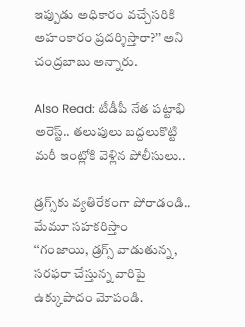ఇప్పుడు అధికారం వచ్చేసరికి అహంకారం ప్రదర్శిస్తారా?’’ అని చంద్రబాబు అన్నారు.

Also Read: టీడీపీ నేత పట్టాభి అరెస్ట్.. తలుపులు బద్దలుకొట్టి మరీ ఇంట్లోకి వెళ్లిన పోలీసులు..

డ్రగ్స్‌కు వ్యతిరేకంగా పోరాడండి.. మేమూ సహకరిస్తాం
‘‘గంజాయి, డ్రగ్స్ వాడుతున్న, సరఫరా చేస్తున్న వారిపై ఉక్కుపాదం మోపండి.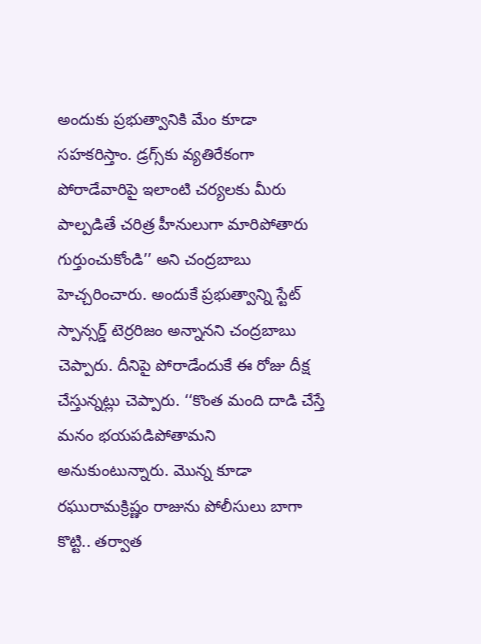అందుకు ప్రభుత్వానికి మేం కూడా సహకరిస్తాం. డ్రగ్స్‌కు వ్యతిరేకంగా పోరాడేవారిపై ఇలాంటి చర్యలకు మీరు పాల్పడితే చరిత్ర హీనులుగా మారిపోతారు గుర్తుంచుకోండి’’ అని చంద్రబాబు హెచ్చరించారు. అందుకే ప్రభుత్వాన్ని స్టేట్ స్పాన్సర్డ్ టెర్రరిజం అన్నానని చంద్రబాబు చెప్పారు. దీనిపై పోరాడేందుకే ఈ రోజు దీక్ష చేస్తున్నట్లు చెప్పారు. ‘‘కొంత మంది దాడి చేస్తే మనం భయపడిపోతామని అనుకుంటున్నారు. మొన్న కూడా రఘురామక్రిష్ణం రాజును పోలీసులు బాగా కొట్టి.. తర్వాత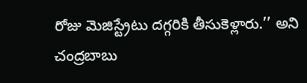రోజు మెజిస్ట్రేటు దగ్గరికి తీసుకెళ్లారు.’’ అని చంద్రబాబు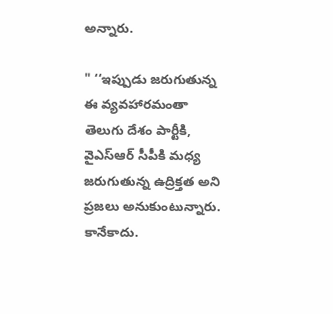అన్నారు.

" ‘‘ఇప్పుడు జరుగుతున్న ఈ వ్యవహారమంతా తెలుగు దేశం పార్టీకి, వైఎస్ఆర్ సీపీకి మధ్య జరుగుతున్న ఉద్రిక్తత అని ప్రజలు అనుకుంటున్నారు. కానేకాదు.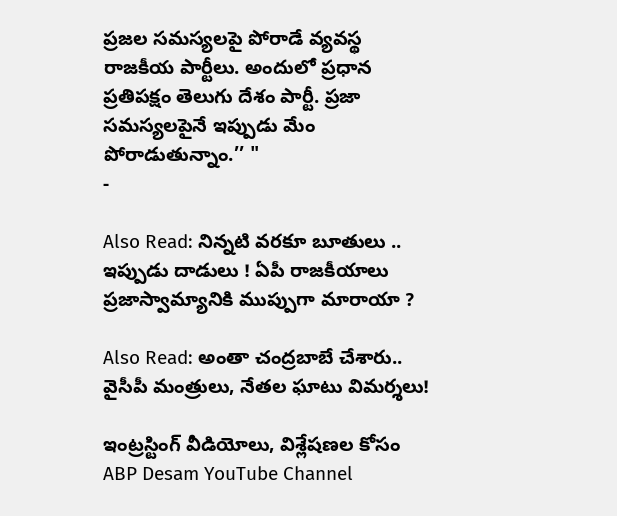ప్రజల సమస్యలపై పోరాడే వ్యవస్థ రాజకీయ పార్టీలు. అందులో ప్రధాన ప్రతిపక్షం తెలుగు దేశం పార్టీ. ప్రజా సమస్యలపైనే ఇప్పుడు మేం పోరాడుతున్నాం.’’ "
-

Also Read: నిన్నటి వరకూ బూతులు .. ఇప్పుడు దాడులు ! ఏపీ రాజకీయాలు ప్రజాస్వామ్యానికి ముప్పుగా మారాయా ?

Also Read: అంతా చంద్రబాబే చేశారు.. వైసీపీ మంత్రులు, నేతల ఘాటు విమర్శలు!

ఇంట్రస్టింగ్‌ వీడియోలు, విశ్లేషణల కోసం ABP Desam YouTube Channel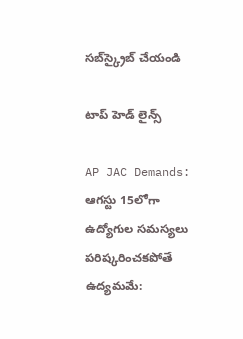సబ్‌స్క్రైబ్‌ చేయండి

టాప్ హెడ్ లైన్స్

AP JAC Demands: ఆగస్టు 15లోగా ఉద్యోగుల సమస్యలు పరిష్కరించకపోతే ఉద్యమమే: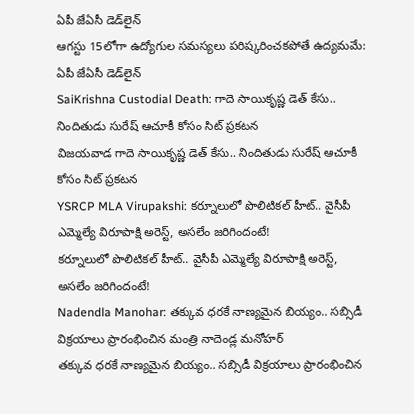ఏపీ జేఏసీ డెడ్‌లైన్
ఆగస్టు 15లోగా ఉద్యోగుల సమస్యలు పరిష్కరించకపోతే ఉద్యమమే: ఏపీ జేఏసీ డెడ్‌లైన్
SaiKrishna Custodial Death: గాదె సాయికృష్ణ డెత్ కేసు.. నిందితుడు సురేష్ ఆచూకీ కోసం సిట్ ప్రకటన
విజయవాడ గాదె సాయికృష్ణ డెత్ కేసు.. నిందితుడు సురేష్ ఆచూకీ కోసం సిట్ ప్రకటన
YSRCP MLA Virupakshi: కర్నూలులో పొలిటికల్ హీట్.. వైసీపీ ఎమ్మెల్యే విరూపాక్షి అరెస్ట్, అసలేం జరిగిందంటే!
కర్నూలులో పొలిటికల్ హీట్.. వైసీపీ ఎమ్మెల్యే విరూపాక్షి అరెస్ట్, అసలేం జరిగిందంటే!
Nadendla Manohar: తక్కువ ధరకే నాణ్యమైన బియ్యం.. సబ్సిడీ విక్రయాలు ప్రారంభించిన మంత్రి నాదెండ్ల మనోహర్
తక్కువ ధరకే నాణ్యమైన బియ్యం.. సబ్సిడీ విక్రయాలు ప్రారంభించిన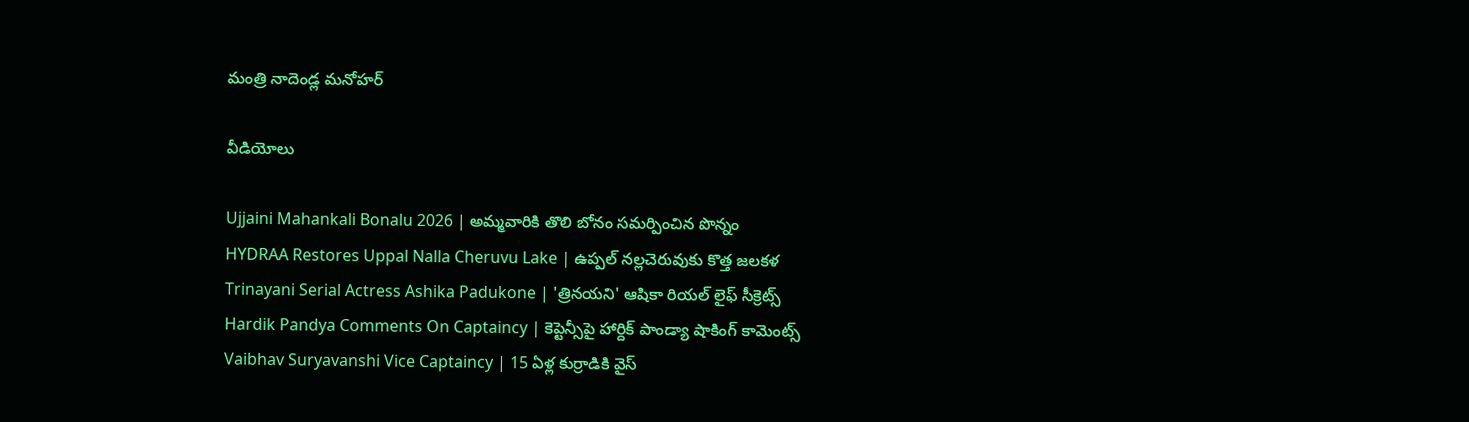మంత్రి నాదెండ్ల మనోహర్

వీడియోలు

Ujjaini Mahankali Bonalu 2026 | అమ్మవారికి తొలి బోనం సమర్పించిన పొన్నం
HYDRAA Restores Uppal Nalla Cheruvu Lake | ఉప్పల్ నల్లచెరువుకు కొత్త జలకళ
Trinayani Serial Actress Ashika Padukone | 'త్రినయని' ఆషికా రియల్ లైఫ్ సీక్రెట్స్
Hardik Pandya Comments On Captaincy | కెప్టెన్సీపై హార్దిక్ పాండ్యా షాకింగ్ కామెంట్స్
Vaibhav Suryavanshi Vice Captaincy | 15 ఏళ్ల కుర్రాడికి వైస్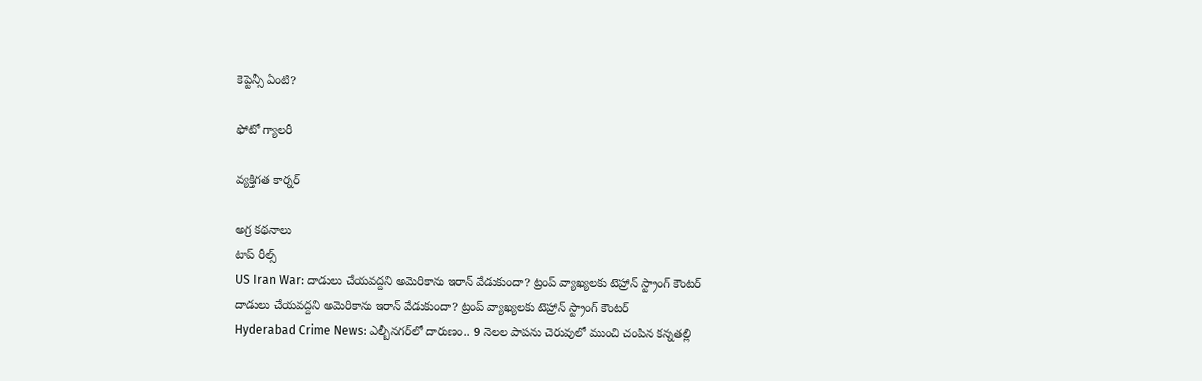కెప్టెన్సీ ఏంటి?

ఫోటో గ్యాలరీ

వ్యక్తిగత కార్నర్

అగ్ర కథనాలు
టాప్ రీల్స్
US Iran War: దాడులు చేయవద్దని అమెరికాను ఇరాన్ వేడుకుందా? ట్రంప్ వ్యాఖ్యలకు టెహ్రాన్ స్ట్రాంగ్ కౌంటర్
దాడులు చేయవద్దని అమెరికాను ఇరాన్ వేడుకుందా? ట్రంప్ వ్యాఖ్యలకు టెహ్రాన్ స్ట్రాంగ్ కౌంటర్
Hyderabad Crime News: ఎల్బీనగర్‌లో దారుణం.. 9 నెలల పాపను చెరువులో ముంచి చంపిన కన్నతల్లి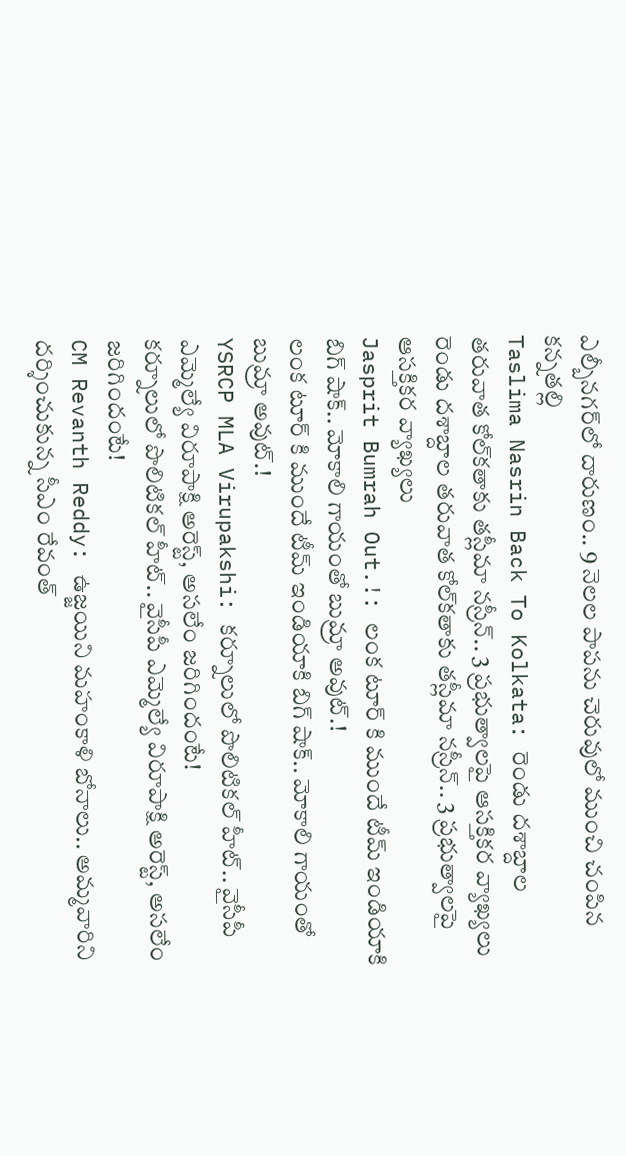ఎల్బీనగర్‌లో దారుణం.. 9 నెలల పాపను చెరువులో ముంచి చంపిన కన్నతల్లి
Taslima Nasrin Back To Kolkata: రెండు దశాబ్దాల తరువాత కోల్‌కతాకు తస్లీమా నస్రీన్.. 3 ప్రభుత్వాలపై ఆసక్తికర వ్యాఖ్యలు
రెండు దశాబ్దాల తరువాత కోల్‌కతాకు తస్లీమా నస్రీన్.. 3 ప్రభుత్వాలపై ఆసక్తికర వ్యాఖ్యలు
Jasprit Bumrah Out.!: లంక టూర్ కి ముందే టీమ్ ఇండియాకి బిగ్ షాక్.. మోకాలి గాయంతో బుమ్రా అవుట్.!
లంక టూర్ కి ముందే టీమ్ ఇండియాకి బిగ్ షాక్.. మోకాలి గాయంతో బుమ్రా అవుట్.!
YSRCP MLA Virupakshi: కర్నూలులో పొలిటికల్ హీట్.. వైసీపీ ఎమ్మెల్యే విరూపాక్షి అరెస్ట్, అసలేం జరిగిందంటే!
కర్నూలులో పొలిటికల్ హీట్.. వైసీపీ ఎమ్మెల్యే విరూపాక్షి అరెస్ట్, అసలేం జరిగిందంటే!
CM Revanth Reddy: ఉజ్జయిని మహంకాళి బోనాలు.. అమ్మవారిని దర్శించుకున్న సీఎం రేవంత్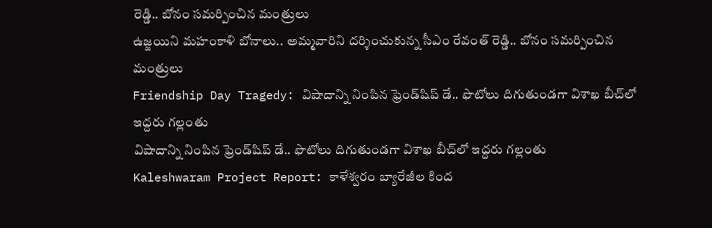రెడ్డి.. బోనం సమర్పించిన మంత్రులు
ఉజ్జయిని మహంకాళి బోనాలు.. అమ్మవారిని దర్శించుకున్న సీఎం రేవంత్ రెడ్డి.. బోనం సమర్పించిన మంత్రులు
Friendship Day Tragedy: విషాదాన్ని నింపిన ఫ్రెండ్‌షిప్ డే.. ఫొటోలు దిగుతుండగా విశాఖ బీచ్‌లో ఇద్దరు గల్లంతు
విషాదాన్ని నింపిన ఫ్రెండ్‌షిప్ డే.. ఫొటోలు దిగుతుండగా విశాఖ బీచ్‌లో ఇద్దరు గల్లంతు
Kaleshwaram Project Report: కాళేశ్వరం బ్యారేజీల కింద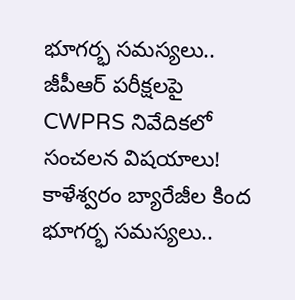భూగర్భ సమస్యలు.. జీపీఆర్ పరీక్షలపై CWPRS నివేదికలో సంచలన విషయాలు!
కాళేశ్వరం బ్యారేజీల కింద భూగర్భ సమస్యలు..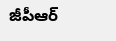జీపీఆర్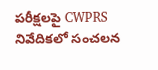పరీక్షలపై CWPRS నివేదికలో సంచలన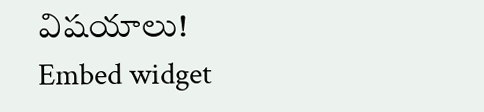విషయాలు!
Embed widget